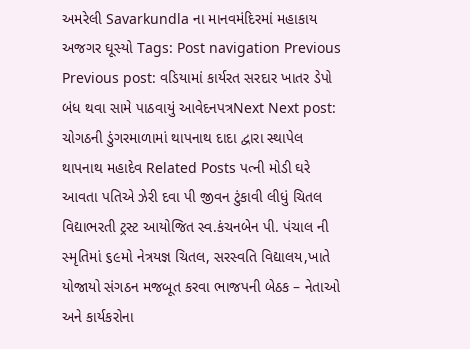અમરેલી Savarkundla ના માનવમંદિરમાં મહાકાય અજગર ઘૂસ્યો Tags: Post navigation Previous Previous post: વડિયામાં કાર્યરત સરદાર ખાતર ડેપો બંધ થવા સામે પાઠવાયું આવેદનપત્રNext Next post: ચોગઠની ડુંગરમાળામાં થાપનાથ દાદા દ્વારા સ્થાપેલ થાપનાથ મહાદેવ Related Posts પત્ની મોડી ઘરે આવતા પતિએ ઝેરી દવા પી જીવન ટુંકાવી લીધું ચિતલ વિદ્યાભરતી ટ્રસ્ટ આયોજિત સ્વ.કંચનબેન પી. પંચાલ ની સ્મૃતિમાં ૬૯મો નેત્રયજ્ઞ ચિતલ, સરસ્વતિ વિદ્યાલય,ખાતે યોજાયો સંગઠન મજબૂત કરવા ભાજપની બેઠક – નેતાઓ અને કાર્યકરોના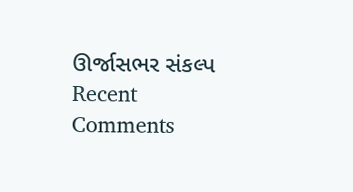ઊર્જાસભર સંકલ્પ
Recent Comments